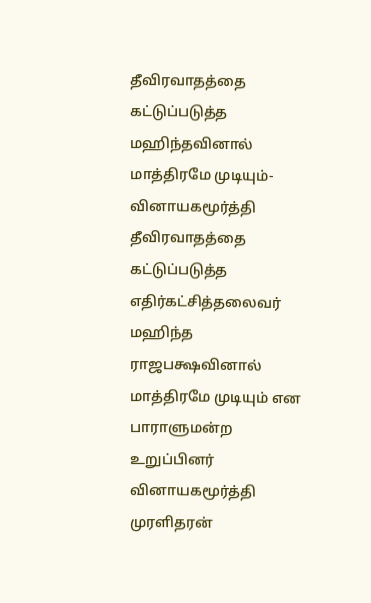தீவிரவாதத்தை கட்டுப்படுத்த மஹிந்தவினால் மாத்திரமே முடியும்-வினாயகமூர்த்தி
தீவிரவாதத்தை கட்டுப்படுத்த எதிர்கட்சித்தலைவர் மஹிந்த ராஜபக்ஷவினால் மாத்திரமே முடியும் என பாராளுமன்ற உறுப்பினர் வினாயகமூர்த்தி முரளிதரன்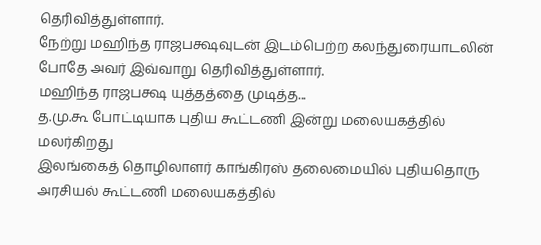தெரிவித்துள்ளார்.
நேற்று மஹிந்த ராஜபக்ஷவுடன் இடம்பெற்ற கலந்துரையாடலின் போதே அவர் இவ்வாறு தெரிவித்துள்ளார்.
மஹிந்த ராஜபக்ஷ யுத்தத்தை முடித்த...
த.மு.கூ போட்டியாக புதிய கூட்டணி இன்று மலையகத்தில் மலர்கிறது
இலங்கைத் தொழிலாளர் காங்கிரஸ் தலைமையில் புதியதொரு அரசியல் கூட்டணி மலையகத்தில்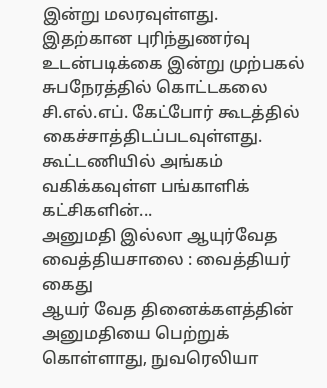இன்று மலரவுள்ளது.
இதற்கான புரிந்துணர்வு உடன்படிக்கை இன்று முற்பகல் சுபநேரத்தில் கொட்டகலை சி.எல்.எப். கேட்போர் கூடத்தில் கைச்சாத்திடப்படவுள்ளது.
கூட்டணியில் அங்கம் வகிக்கவுள்ள பங்காளிக் கட்சிகளின்...
அனுமதி இல்லா ஆயுர்வேத வைத்தியசாலை : வைத்தியர் கைது
ஆயர் வேத தினைக்களத்தின் அனுமதியை பெற்றுக் கொள்ளாது, நுவரெலியா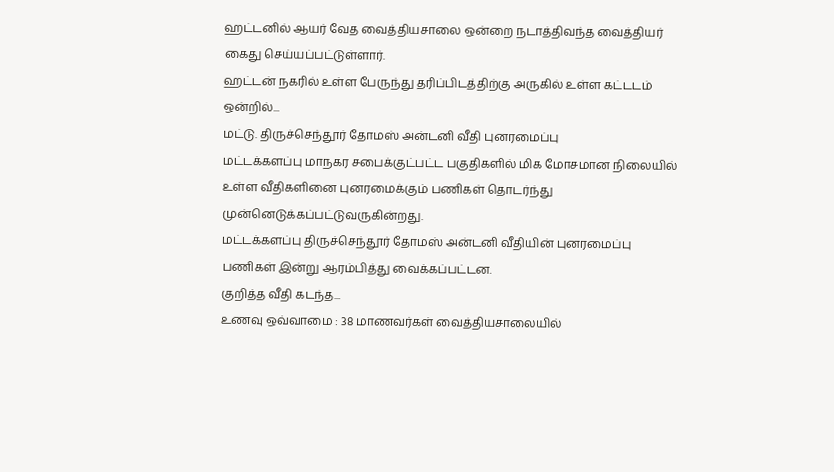ஹட்டனில் ஆயர் வேத வைத்தியசாலை ஒன்றை நடாத்திவந்த வைத்தியர் கைது செய்யப்பட்டுள்ளார்.
ஹட்டன் நகரில் உள்ள பேருந்து தரிப்பிடத்திற்கு அருகில் உள்ள கட்டடம் ஒன்றில்...
மட்டு. திருச்செந்தூர் தோமஸ் அன்டனி வீதி புனரமைப்பு
மட்டக்களப்பு மாநகர சபைக்குட்பட்ட பகுதிகளில் மிக மோசமான நிலையில் உள்ள வீதிகளினை புனரமைக்கும் பணிகள் தொடர்ந்து முன்னெடுக்கப்பட்டுவருகின்றது.
மட்டக்களப்பு திருச்செந்தூர் தோமஸ் அன்டனி வீதியின் புனரமைப்பு பணிகள் இன்று ஆரம்பித்து வைக்கப்பட்டன.
குறித்த வீதி கடந்த...
உணவு ஒவ்வாமை : 38 மாணவர்கள் வைத்தியசாலையில்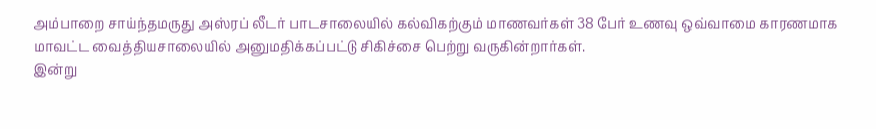அம்பாறை சாய்ந்தமருது அஸ்ரப் லீடர் பாடசாலையில் கல்விகற்கும் மாணவர்கள் 38 பேர் உணவு ஒவ்வாமை காரணமாக மாவட்ட வைத்தியசாலையில் அனுமதிக்கப்பட்டு சிகிச்சை பெற்று வருகின்றார்கள்.
இன்று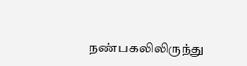நண்பகலிலிருந்து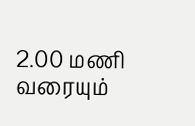2.00 மணி வரையும்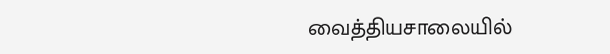வைத்தியசாலையில்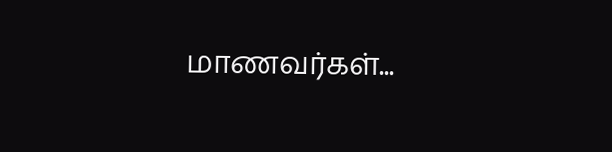மாணவர்கள்...